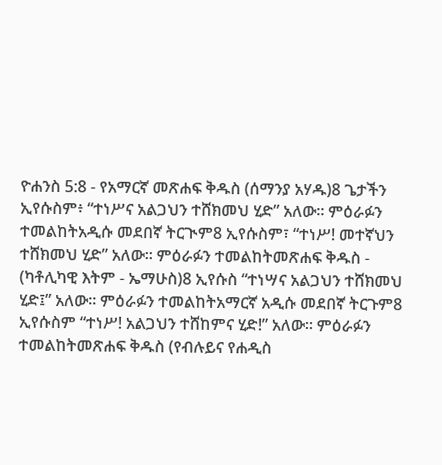ዮሐንስ 5:8 - የአማርኛ መጽሐፍ ቅዱስ (ሰማንያ አሃዱ)8 ጌታችን ኢየሱስም፥ “ተነሥና አልጋህን ተሸክመህ ሂድ” አለው። ምዕራፉን ተመልከትአዲሱ መደበኛ ትርጒም8 ኢየሱስም፣ “ተነሥ! መተኛህን ተሸክመህ ሂድ” አለው። ምዕራፉን ተመልከትመጽሐፍ ቅዱስ - (ካቶሊካዊ እትም - ኤማሁስ)8 ኢየሱስ “ተነሣና አልጋህን ተሸክመህ ሂድ፤” አለው። ምዕራፉን ተመልከትአማርኛ አዲሱ መደበኛ ትርጉም8 ኢየሱስም “ተነሥ! አልጋህን ተሸከምና ሂድ!” አለው። ምዕራፉን ተመልከትመጽሐፍ ቅዱስ (የብሉይና የሐዲስ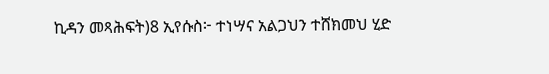ኪዳን መጻሕፍት)8 ኢየሱስ፦ ተነሣና አልጋህን ተሸክመህ ሂድ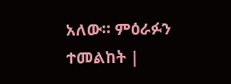አለው። ምዕራፉን ተመልከት |